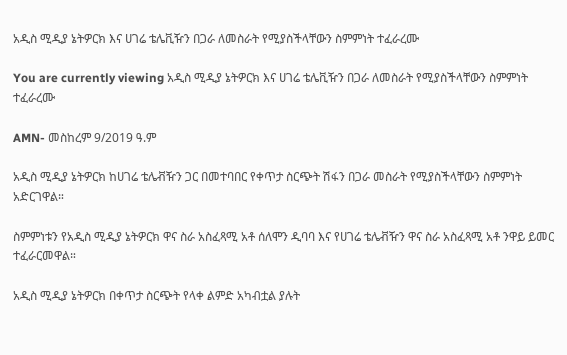አዲስ ሚዲያ ኔትዎርክ እና ሀገሬ ቴሌቪዥን በጋራ ለመስራት የሚያስችላቸውን ስምምነት ተፈራረሙ

You are currently viewing አዲስ ሚዲያ ኔትዎርክ እና ሀገሬ ቴሌቪዥን በጋራ ለመስራት የሚያስችላቸውን ስምምነት ተፈራረሙ

AMN- መስከረም 9/2019 ዓ.ም

አዲስ ሚዲያ ኔትዎርክ ከሀገሬ ቴሌቭዥን ጋር በመተባበር የቀጥታ ስርጭት ሽፋን በጋራ መስራት የሚያስችላቸውን ስምምነት አድርገዋል።

ስምምነቱን የአዲስ ሚዲያ ኔትዎርክ ዋና ስራ አስፈጻሚ አቶ ሰለሞን ዲባባ እና የሀገሬ ቴሌቭዥን ዋና ስራ አስፈጻሚ አቶ ንዋይ ይመር ተፈራርመዋል።

አዲስ ሚዲያ ኔትዎርክ በቀጥታ ስርጭት የላቀ ልምድ አካብቷል ያሉት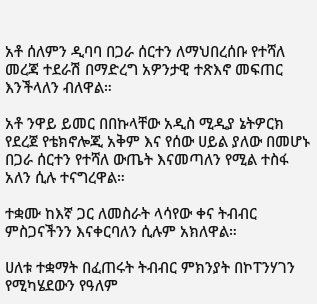አቶ ሰለምን ዲባባ በጋራ ሰርተን ለማህበረሰቡ የተሻለ መረጃ ተደራሽ በማድረግ አዎንታዊ ተጽእኖ መፍጠር እንችላለን ብለዋል።

አቶ ንዋይ ይመር በበኩላቸው አዲስ ሚዲያ ኔትዎርክ የደረጀ የቴክኖሎጂ አቅም እና የሰው ሀይል ያለው በመሆኑ በጋራ ሰርተን የተሻለ ውጤት እናመጣለን የሚል ተስፋ አለን ሲሉ ተናግረዋል።

ተቋሙ ከእኛ ጋር ለመስራት ላሳየው ቀና ትብብር ምስጋናችንን እናቀርባለን ሲሉም አክለዋል።

ሀለቱ ተቋማት በፈጠሩት ትብብር ምክንያት በኮፐንሃገን የሚካሄደውን የዓለም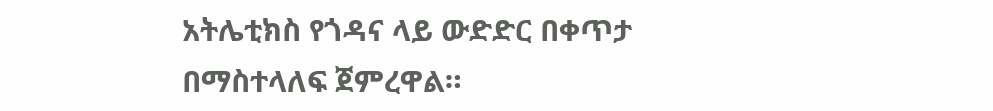አትሌቲክስ የጎዳና ላይ ውድድር በቀጥታ በማስተላለፍ ጀምረዋል።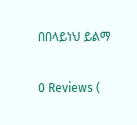በበላይነህ ይልማ

0 Reviews (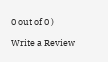0 out of 0 )

Write a Review